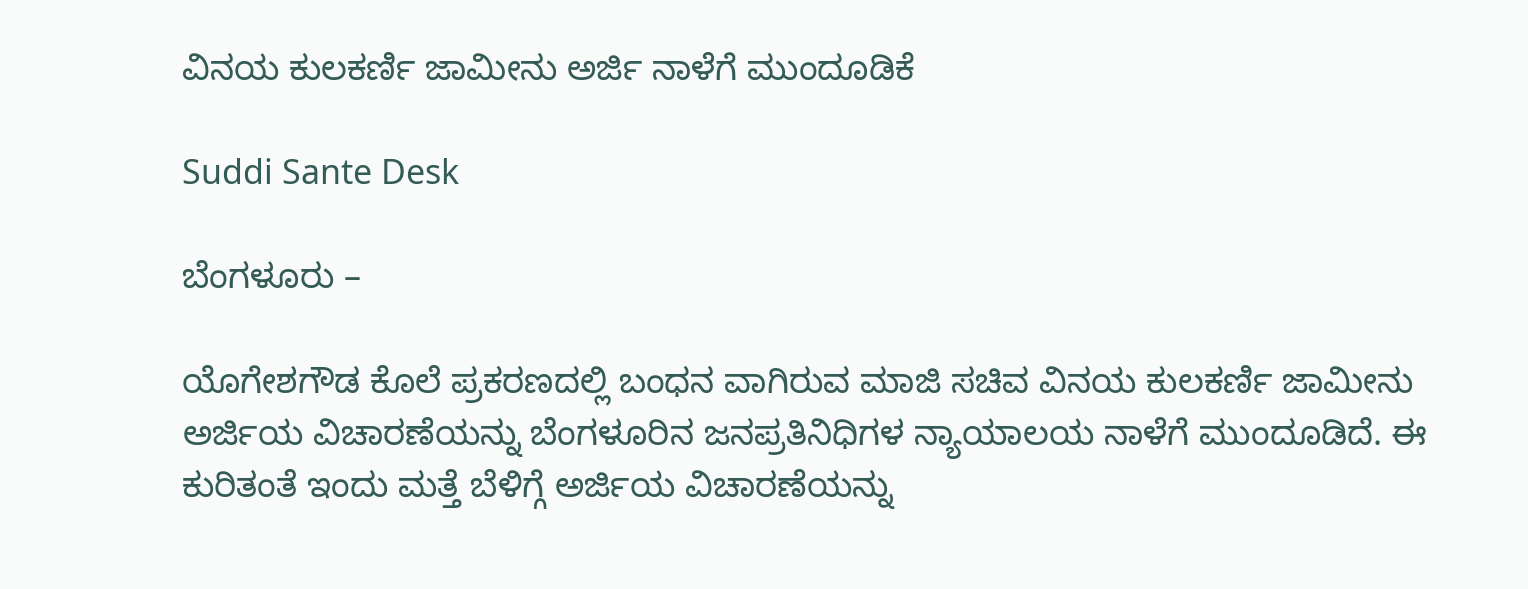ವಿನಯ ಕುಲಕರ್ಣಿ ಜಾಮೀನು ಅರ್ಜಿ ನಾಳೆಗೆ ಮುಂದೂಡಿಕೆ

Suddi Sante Desk

ಬೆಂಗಳೂರು –

ಯೊಗೇಶಗೌಡ ಕೊಲೆ ಪ್ರಕರಣದಲ್ಲಿ ಬಂಧನ ವಾಗಿರುವ ಮಾಜಿ ಸಚಿವ ವಿನಯ ಕುಲಕರ್ಣಿ ಜಾಮೀನು ಅರ್ಜಿಯ ವಿಚಾರಣೆಯನ್ನು ಬೆಂಗಳೂರಿನ ಜನಪ್ರತಿನಿಧಿಗಳ ನ್ಯಾಯಾಲಯ ನಾಳೆಗೆ ಮುಂದೂಡಿದೆ. ಈ ಕುರಿತಂತೆ ಇಂದು ಮತ್ತೆ ಬೆಳಿಗ್ಗೆ ಅರ್ಜಿಯ ವಿಚಾರಣೆಯನ್ನು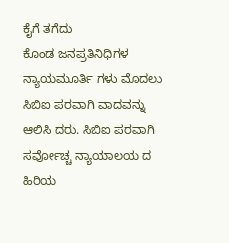ಕೈಗೆ ತಗೆದು ಕೊಂಡ ‌ಜನಪ್ರತಿನಿಧಿಗಳ ನ್ಯಾಯಮೂರ್ತಿ ಗಳು ಮೊದಲು ಸಿಬಿಐ ಪರವಾಗಿ ವಾದವನ್ನು ಆಲಿಸಿ ದರು. ಸಿಬಿಐ ಪರವಾಗಿ ಸರ್ವೋಚ್ಚ ನ್ಯಾಯಾಲಯ ದ ಹಿರಿಯ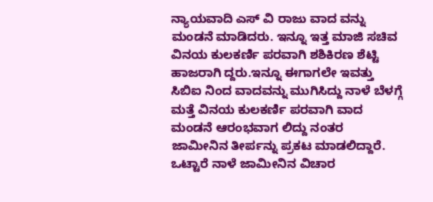ನ್ಯಾಯವಾದಿ ಎಸ್ ವಿ ರಾಜು ವಾದ ವನ್ನು ಮಂಡನೆ ಮಾಡಿದರು. ಇನ್ನೂ ಇತ್ತ ಮಾಜಿ ಸಚಿವ ವಿನಯ ಕುಲಕರ್ಣಿ ಪರವಾಗಿ ಶಶಿಕಿರಣ ಶೆಟ್ಟಿ ಹಾಜರಾಗಿ ದ್ದರು.ಇನ್ನೂ ಈಗಾಗಲೇ ಇವತ್ತು ಸಿಬಿಐ ನಿಂದ ವಾದವನ್ನು ಮುಗಿಸಿದ್ದು ನಾಳೆ ಬೆಳಗ್ಗೆ ಮತ್ತೆ ವಿನಯ ಕುಲಕರ್ಣಿ ಪರವಾಗಿ ವಾದ ಮಂಡನೆ ಆರಂಭವಾಗ ಲಿದ್ದು ನಂತರ ಜಾಮೀನಿನ ತೀರ್ಪನ್ನು ಪ್ರಕಟ ಮಾಡಲಿದ್ದಾರೆ. ಒಟ್ಟಾರೆ ನಾಳೆ ಜಾಮೀನಿನ ವಿಚಾರ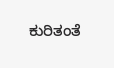ಕುರಿತಂತೆ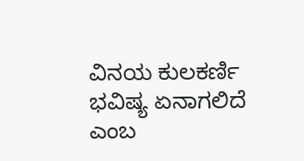ವಿನಯ ಕುಲಕರ್ಣಿ ಭವಿಷ್ಯ ಏನಾಗಲಿದೆ ಎಂಬ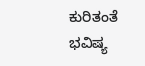ಕುರಿತಂತೆ ಭವಿಷ್ಯ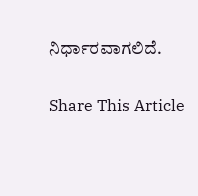ನಿರ್ಧಾರವಾಗಲಿದೆ.

Share This Article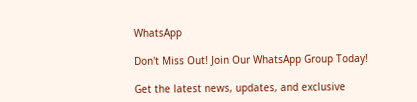WhatsApp

Don't Miss Out! Join Our WhatsApp Group Today!

Get the latest news, updates, and exclusive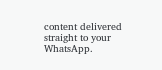content delivered straight to your WhatsApp.